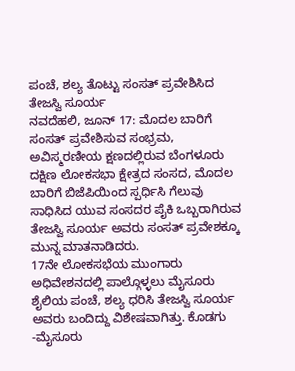ಪಂಚೆ, ಶಲ್ಯ ತೊಟ್ಟು ಸಂಸತ್ ಪ್ರವೇಶಿಸಿದ ತೇಜಸ್ವಿ ಸೂರ್ಯ
ನವದೆಹಲಿ, ಜೂನ್ 17: ಮೊದಲ ಬಾರಿಗೆ ಸಂಸತ್ ಪ್ರವೇಶಿಸುವ ಸಂಭ್ರಮ, ಅವಿಸ್ಮರಣೀಯ ಕ್ಷಣದಲ್ಲಿರುವ ಬೆಂಗಳೂರು ದಕ್ಷಿಣ ಲೋಕಸಭಾ ಕ್ಷೇತ್ರದ ಸಂಸದ, ಮೊದಲ ಬಾರಿಗೆ ಬಿಜೆಪಿಯಿಂದ ಸ್ಪರ್ಧಿಸಿ ಗೆಲುವು ಸಾಧಿಸಿದ ಯುವ ಸಂಸದರ ಪೈಕಿ ಒಬ್ಬರಾಗಿರುವ ತೇಜಸ್ವಿ ಸೂರ್ಯ ಅವರು ಸಂಸತ್ ಪ್ರವೇಶಕ್ಕೂ ಮುನ್ನ ಮಾತನಾಡಿದರು.
17ನೇ ಲೋಕಸಭೆಯ ಮುಂಗಾರು ಅಧಿವೇಶನದಲ್ಲಿ ಪಾಲ್ಗೊಳ್ಳಲು ಮೈಸೂರು ಶೈಲಿಯ ಪಂಚೆ, ಶಲ್ಯ ಧರಿಸಿ ತೇಜಸ್ವಿ ಸೂರ್ಯ ಅವರು ಬಂದಿದ್ದು ವಿಶೇಷವಾಗಿತ್ತು. ಕೊಡಗು -ಮೈಸೂರು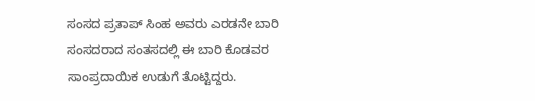ಸಂಸದ ಪ್ರತಾಪ್ ಸಿಂಹ ಅವರು ಎರಡನೇ ಬಾರಿ ಸಂಸದರಾದ ಸಂತಸದಲ್ಲಿ ಈ ಬಾರಿ ಕೊಡವರ ಸಾಂಪ್ರದಾಯಿಕ ಉಡುಗೆ ತೊಟ್ಟಿದ್ದರು.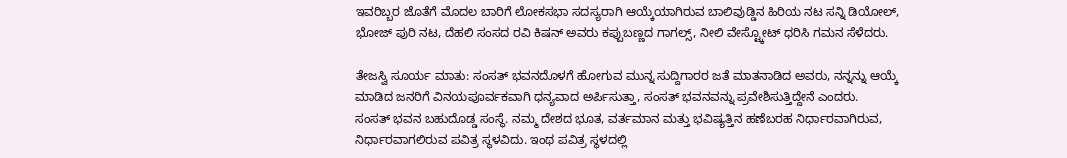ಇವರಿಬ್ಬರ ಜೊತೆಗೆ ಮೊದಲ ಬಾರಿಗೆ ಲೋಕಸಭಾ ಸದಸ್ಯರಾಗಿ ಆಯ್ಕೆಯಾಗಿರುವ ಬಾಲಿವುಡ್ಡಿನ ಹಿರಿಯ ನಟ ಸನ್ನಿ ಡಿಯೋಲ್, ಭೋಜ್ ಪುರಿ ನಟ, ದೆಹಲಿ ಸಂಸದ ರವಿ ಕಿಷನ್ ಅವರು ಕಪ್ಪುಬಣ್ಣದ ಗಾಗಲ್ಸ್, ನೀಲಿ ವೇಸ್ಟ್ಕೋಟ್ ಧರಿಸಿ ಗಮನ ಸೆಳೆದರು.

ತೇಜಸ್ವಿ ಸೂರ್ಯ ಮಾತು: ಸಂಸತ್ ಭವನದೊಳಗೆ ಹೋಗುವ ಮುನ್ನ ಸುದ್ದಿಗಾರರ ಜತೆ ಮಾತನಾಡಿದ ಅವರು, ನನ್ನನ್ನು ಆಯ್ಕೆ ಮಾಡಿದ ಜನರಿಗೆ ವಿನಯಪೂರ್ವಕವಾಗಿ ಧನ್ಯವಾದ ಅರ್ಪಿಸುತ್ತಾ, ಸಂಸತ್ ಭವನವನ್ನು ಪ್ರವೇಶಿಸುತ್ತಿದ್ದೇನೆ ಎಂದರು.
ಸಂಸತ್ ಭವನ ಬಹುದೊಡ್ಡ ಸಂಸ್ಥೆ. ನಮ್ಮ ದೇಶದ ಭೂತ, ವರ್ತಮಾನ ಮತ್ತು ಭವಿಷ್ಯತ್ತಿನ ಹಣೆಬರಹ ನಿರ್ಧಾರವಾಗಿರುವ, ನಿರ್ಧಾರವಾಗಲಿರುವ ಪವಿತ್ರ ಸ್ಥಳವಿದು. ಇಂಥ ಪವಿತ್ರ ಸ್ಥಳದಲ್ಲಿ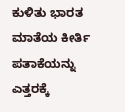ಕುಳಿತು ಭಾರತ ಮಾತೆಯ ಕೀರ್ತಿ ಪತಾಕೆಯನ್ನು ಎತ್ತರಕ್ಕೆ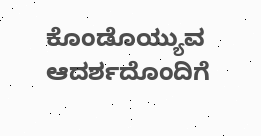ಕೊಂಡೊಯ್ಯುವ ಆದರ್ಶದೊಂದಿಗೆ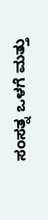ಸಂಸತ್ನ ಒಳಗೆ ಮತ್ತು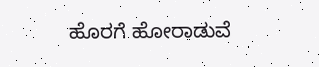ಹೊರಗೆ ಹೋರಾಡುವೆ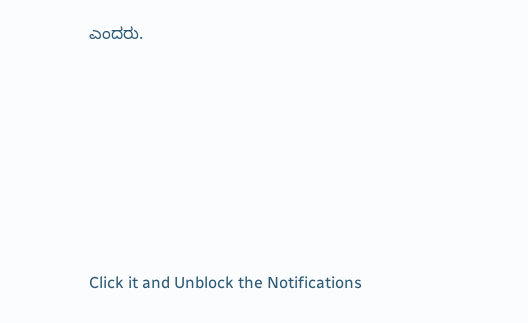ಎಂದರು.












Click it and Unblock the Notifications